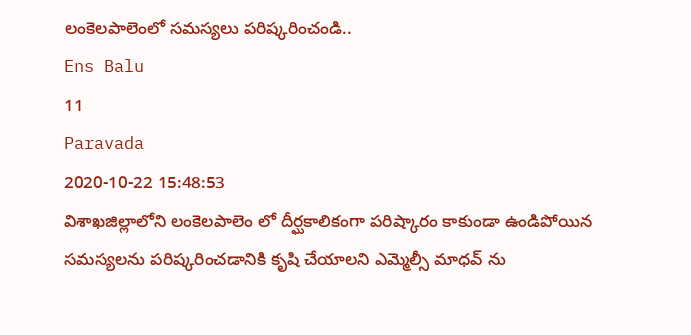లంకెలపాలెంలో సమస్యలు పరిష్కరించండి..
Ens Balu
11
Paravada
2020-10-22 15:48:53
విశాఖజిల్లాలోని లంకెలపాలెం లో దీర్ఘకాలికంగా పరిష్కారం కాకుండా ఉండిపోయిన సమస్యలను పరిష్కరించడానికి కృషి చేయాలని ఎమ్మెల్సీ మాధవ్ ను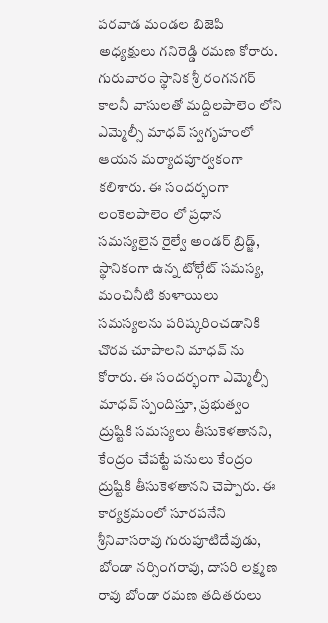పరవాడ మండల బిజెపి అధ్యక్షులు గనిరెడ్డి రమణ కోరారు. గురువారం స్థానిక శ్రీ రంగనగర్ కాలనీ వాసులతో మద్దిలపాలెం లోని ఎమ్మెల్సీ మాధవ్ స్వగృహంలో ఆయన మర్యాదపూర్వకంగా కలిశారు. ఈ సందర్భంగా లంకెలపాలెం లో ప్రధాన సమస్యలైన రైల్వే అండర్ బ్రిడ్జ్, స్థానికంగా ఉన్న టోల్గేట్ సమస్య, మంచినీటి కుళాయిలు సమస్యలను పరిష్కరించడానికి చొరవ చూపాలని మాధవ్ ను కోరారు. ఈ సందర్భంగా ఎమ్మెల్సీ మాధవ్ స్పందిస్తూ, ప్రభుత్వం ద్రుష్టికి సమస్యలు తీసుకెళతానని, కేంద్రం చేపట్టే పనులు కేంద్రం ద్రుష్టికి తీసుకెళతానని చెప్పారు. ఈ కార్యక్రమంలో సూరపనేని శ్రీనివాసరావు గురుపూటిదేవుడు, బోండా నర్సింగరావు, దాసరి లక్ష్మణ రావు బోండా రమణ తదితరులు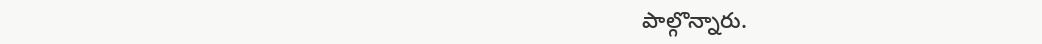పాల్గొన్నారు.